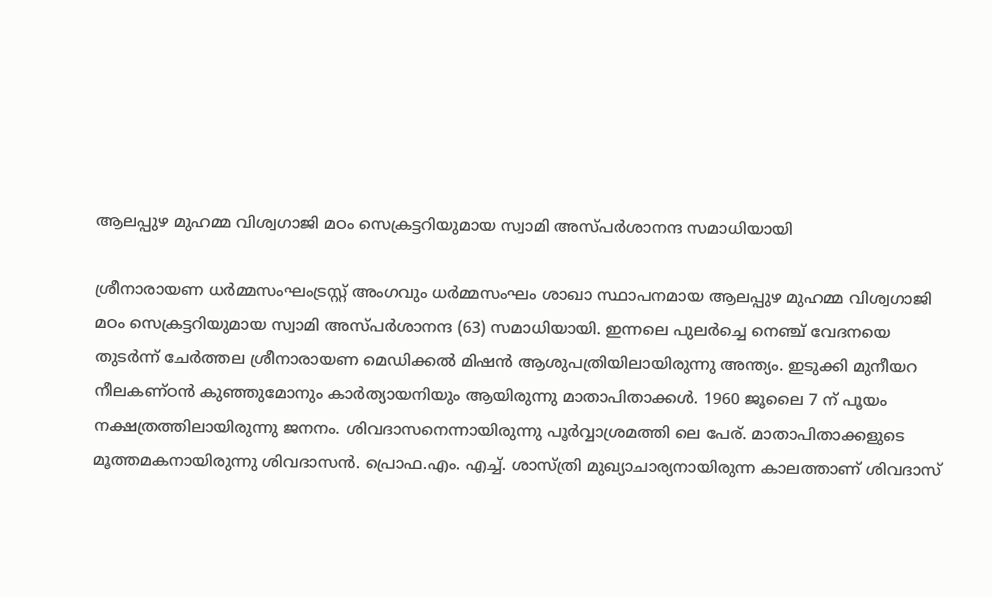ആലപ്പുഴ മുഹമ്മ വിശ്വഗാജി മഠം സെക്രട്ടറിയുമായ സ്വാമി അസ്പര്‍ശാനന്ദ സമാധിയായി

ശ്രീനാരായണ ധര്‍മ്മസംഘംട്രസ്റ്റ് അംഗവും ധര്‍മ്മസംഘം ശാഖാ സ്ഥാപനമായ ആലപ്പുഴ മുഹമ്മ വിശ്വഗാജി മഠം സെക്രട്ടറിയുമായ സ്വാമി അസ്പര്‍ശാനന്ദ (63) സമാധിയായി. ഇന്നലെ പുലര്‍ച്ചെ നെഞ്ച് വേദനയെ തുടര്‍ന്ന് ചേര്‍ത്തല ശ്രീനാരായണ മെഡിക്കല്‍ മിഷന്‍ ആശുപത്രിയിലായിരുന്നു അന്ത്യം. ഇടുക്കി മുനീയറ നീലകണ്ഠന്‍ കുഞ്ഞുമോനും കാര്‍ത്യായനിയും ആയിരുന്നു മാതാപിതാക്കള്‍. 1960 ജൂലൈ 7 ന് പൂയം നക്ഷത്രത്തിലായിരുന്നു ജനനം. ശിവദാസനെന്നായിരുന്നു പൂര്‍വ്വാശ്രമത്തി ലെ പേര്. മാതാപിതാക്കളുടെ മൂത്തമകനായിരുന്നു ശിവദാസന്‍. പ്രൊഫ.എം. എച്ച്. ശാസ്ത്രി മുഖ്യാചാര്യനായിരുന്ന കാലത്താണ് ശിവദാസ്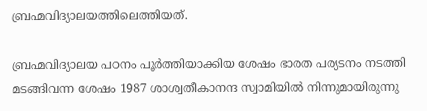ബ്രഹ്മവിദ്യാലയത്തിലെത്തിയത്.

ബ്രഹ്മവിദ്യാലയ പഠനം പൂര്‍ത്തിയാക്കിയ ശേഷം ഭാരത പര്യടനം നടത്തി മടങ്ങിവന്ന ശേഷം 1987 ശാശ്വതീകാനന്ദ സ്വാമിയില്‍ നിന്നുമായിരുന്നു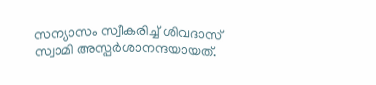സന്യാസം സ്വീകരിച്ച് ശിവദാസ് സ്വാമി അസ്പര്‍ശാനന്ദയായത്.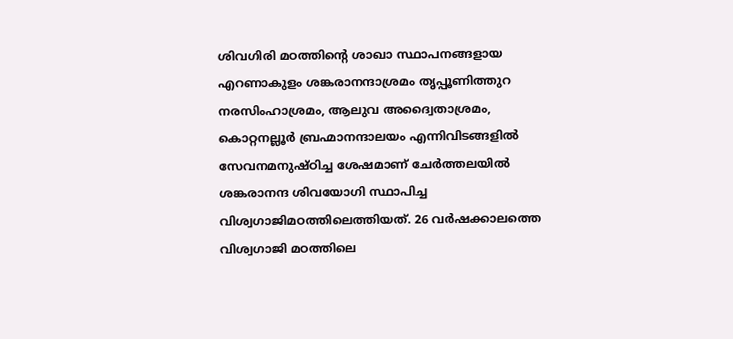ശിവഗിരി മഠത്തിന്‍റെ ശാഖാ സ്ഥാപനങ്ങളായ എറണാകുളം ശങ്കരാനന്ദാശ്രമം തൃപ്പൂണിത്തുറ നരസിംഹാശ്രമം, ആലുവ അദ്വൈതാശ്രമം, കൊറ്റനല്ലൂര്‍ ബ്രഹ്മാനന്ദാലയം എന്നിവിടങ്ങളില്‍ സേവനമനുഷ്ഠിച്ച ശേഷമാണ് ചേര്‍ത്തലയില്‍ ശങ്കരാനന്ദ ശിവയോഗി സ്ഥാപിച്ച വിശ്വഗാജിമഠത്തിലെത്തിയത്. 26 വര്‍ഷക്കാലത്തെ വിശ്വഗാജി മഠത്തിലെ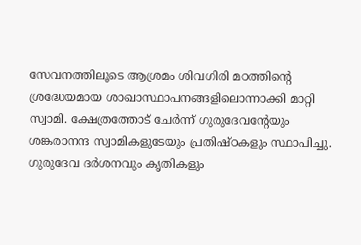സേവനത്തിലൂടെ ആശ്രമം ശിവഗിരി മഠത്തിന്‍റെ ശ്രദ്ധേയമായ ശാഖാസ്ഥാപനങ്ങളിലൊന്നാക്കി മാറ്റി സ്വാമി. ക്ഷേത്രത്തോട് ചേര്‍ന്ന് ഗുരുദേവന്‍റേയും ശങ്കരാനന്ദ സ്വാമികളുടേയും പ്രതിഷ്ഠകളും സ്ഥാപിച്ചു. ഗുരുദേവ ദര്‍ശനവും കൃതികളും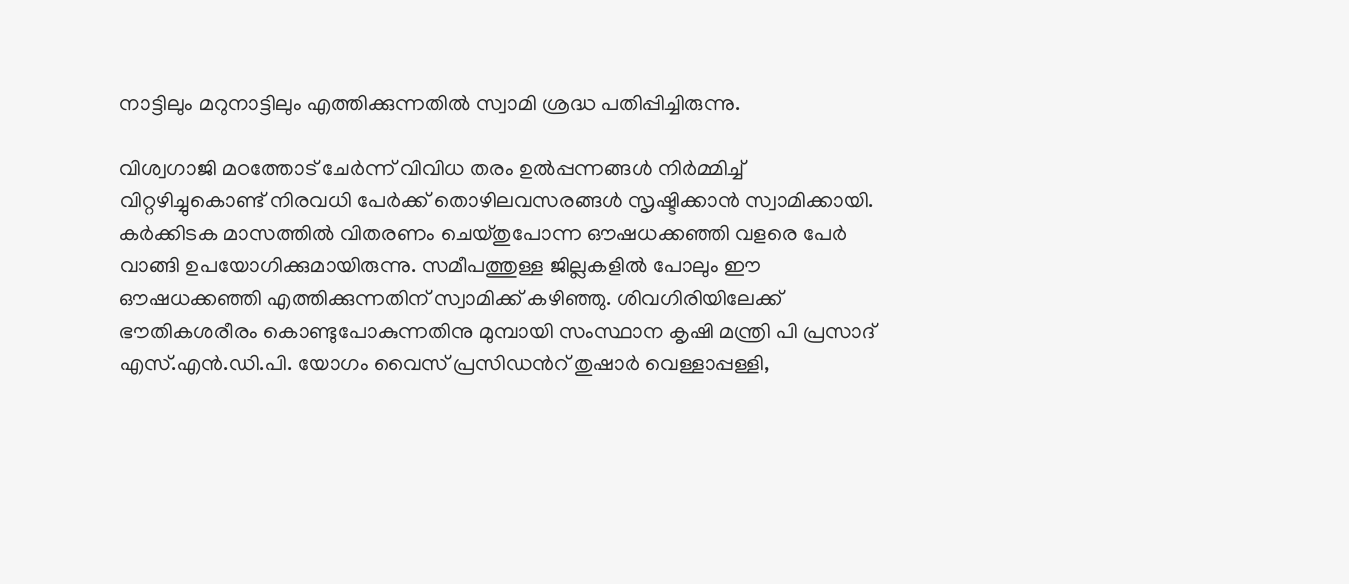നാട്ടിലും മറുനാട്ടിലും എത്തിക്കുന്നതില്‍ സ്വാമി ശ്രദ്ധ പതിപ്പിച്ചിരുന്നു.

വിശ്വഗാജി മഠത്തോട് ചേര്‍ന്ന് വിവിധ തരം ഉല്‍പ്പന്നങ്ങള്‍ നിര്‍മ്മിച്ച് വിറ്റഴിച്ചുകൊണ്ട് നിരവധി പേര്‍ക്ക് തൊഴിലവസരങ്ങള്‍ സൃഷ്ടിക്കാന്‍ സ്വാമിക്കായി. കര്‍ക്കിടക മാസത്തില്‍ വിതരണം ചെയ്തുപോന്ന ഔഷധക്കഞ്ഞി വളരെ പേര്‍ വാങ്ങി ഉപയോഗിക്കുമായിരുന്നു. സമീപത്തുള്ള ജില്ലകളില്‍ പോലും ഈ ഔഷധക്കഞ്ഞി എത്തിക്കുന്നതിന് സ്വാമിക്ക് കഴിഞ്ഞു. ശിവഗിരിയിലേക്ക് ഭൗതികശരീരം കൊണ്ടുപോകുന്നതിനു മുമ്പായി സംസ്ഥാന കൃഷി മന്ത്രി പി പ്രസാദ് എസ്.എന്‍.ഡി.പി. യോഗം വൈസ് പ്രസിഡന്‍റ് തുഷാര്‍ വെള്ളാപ്പള്ളി,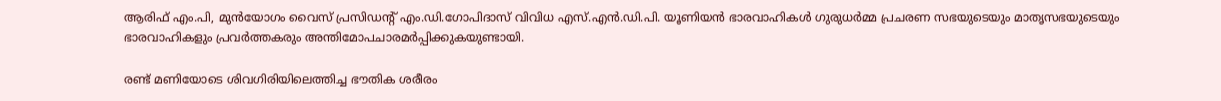ആരിഫ് എം.പി, മുന്‍യോഗം വൈസ് പ്രസിഡന്‍റ് എം.ഡി.ഗോപിദാസ് വിവിധ എസ്.എന്‍.ഡി.പി. യൂണിയന്‍ ഭാരവാഹികള്‍ ഗുരുധര്‍മ്മ പ്രചരണ സഭയുടെയും മാതൃസഭയുടെയും ഭാരവാഹികളും പ്രവര്‍ത്തകരും അന്തിമോപചാരമര്‍പ്പിക്കുകയുണ്ടായി.

രണ്ട് മണിയോടെ ശിവഗിരിയിലെത്തിച്ച ഭൗതിക ശരീരം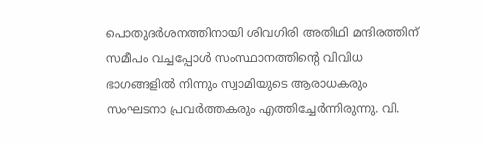പൊതുദര്‍ശനത്തിനായി ശിവഗിരി അതിഥി മന്ദിരത്തിന് സമീപം വച്ചപ്പോള്‍ സംസ്ഥാനത്തിന്‍റെ വിവിധ ഭാഗങ്ങളില്‍ നിന്നും സ്വാമിയുടെ ആരാധകരും സംഘടനാ പ്രവര്‍ത്തകരും എത്തിച്ചേര്‍ന്നിരുന്നു. വി.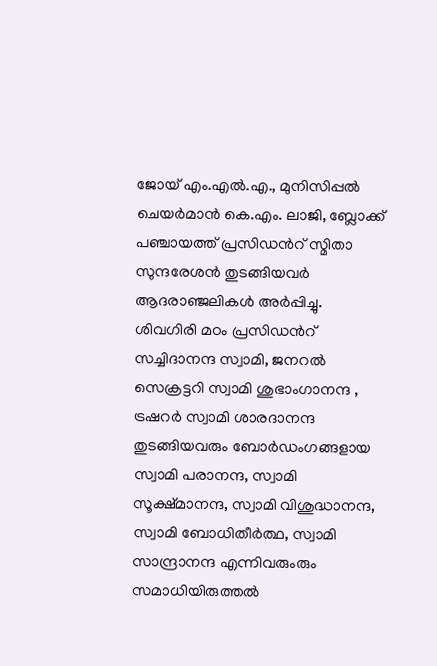ജോയ് എം.എല്‍.എ., മുനിസിപ്പല്‍ ചെയര്‍മാന്‍ കെ.എം. ലാജി, ബ്ലോക്ക് പഞ്ചായത്ത് പ്രസിഡന്‍റ് സ്മിതാ സുന്ദരേശന്‍ തുടങ്ങിയവര്‍ ആദരാഞ്ജലികള്‍ അര്‍പ്പിച്ചു.
ശിവഗിരി മഠം പ്രസിഡന്‍റ് സച്ചിദാനന്ദ സ്വാമി, ജനറല്‍ സെക്രട്ടറി സ്വാമി ശുഭാംഗാനന്ദ , ട്രഷറര്‍ സ്വാമി ശാരദാനന്ദ തുടങ്ങിയവരും ബോര്‍ഡംഗങ്ങളായ സ്വാമി പരാനന്ദ, സ്വാമി സൂക്ഷ്മാനന്ദ, സ്വാമി വിശുദ്ധാനന്ദ, സ്വാമി ബോധിതീര്‍ത്ഥ, സ്വാമി സാന്ദ്രാനന്ദ എന്നിവരുംരും സമാധിയിരുത്തല്‍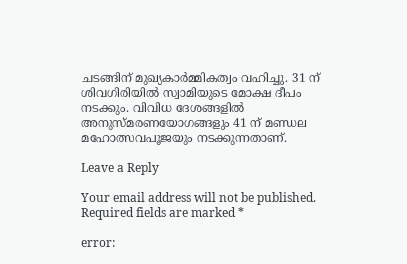ചടങ്ങിന് മുഖ്യകാര്‍മ്മികത്വം വഹിച്ചു. 31 ന് ശിവഗിരിയില്‍ സ്വാമിയുടെ മോക്ഷ ദീപം നടക്കും. വിവിധ ദേശങ്ങളില്‍ അനുസ്മരണയോഗങ്ങളും 41 ന് മണ്ഡല മഹോത്സവപൂജയും നടക്കുന്നതാണ്.

Leave a Reply

Your email address will not be published. Required fields are marked *

error: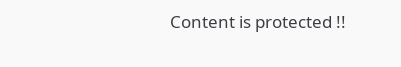Content is protected !!